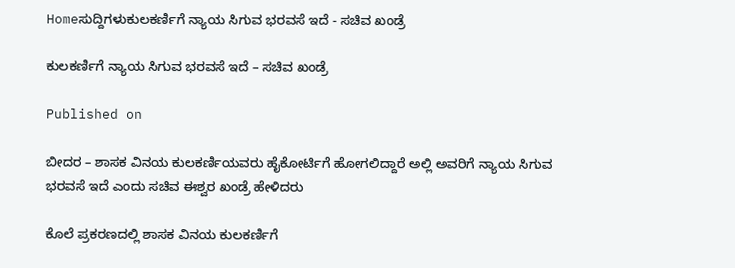Homeಸುದ್ದಿಗಳುಕುಲಕರ್ಣಿಗೆ ನ್ಯಾಯ ಸಿಗುವ ಭರವಸೆ ಇದೆ - ಸಚಿವ ಖಂಡ್ರೆ

ಕುಲಕರ್ಣಿಗೆ ನ್ಯಾಯ ಸಿಗುವ ಭರವಸೆ ಇದೆ – ಸಚಿವ ಖಂಡ್ರೆ

Published on

ಬೀದರ – ಶಾಸಕ ವಿನಯ ಕುಲಕರ್ಣಿಯವರು ಹೈಕೋರ್ಟಿಗೆ ಹೋಗಲಿದ್ದಾರೆ ಅಲ್ಲಿ ಅವರಿಗೆ ನ್ಯಾಯ ಸಿಗುವ ಭರವಸೆ ಇದೆ ಎಂದು ಸಚಿವ ಈಶ್ವರ ಖಂಡ್ರೆ ಹೇಳಿದರು

ಕೊಲೆ ಪ್ರಕರಣದಲ್ಲಿ ಶಾಸಕ ವಿನಯ ಕುಲಕರ್ಣಿ‌ಗೆ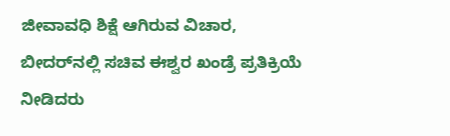ಜೀವಾವಧಿ ಶಿಕ್ಷೆ ಆಗಿರುವ ವಿಚಾರ, ಬೀದರ್‌ನಲ್ಲಿ ಸಚಿವ ಈಶ್ವರ ಖಂಡ್ರೆ ಪ್ರತಿಕ್ರಿಯೆ ನೀಡಿದರು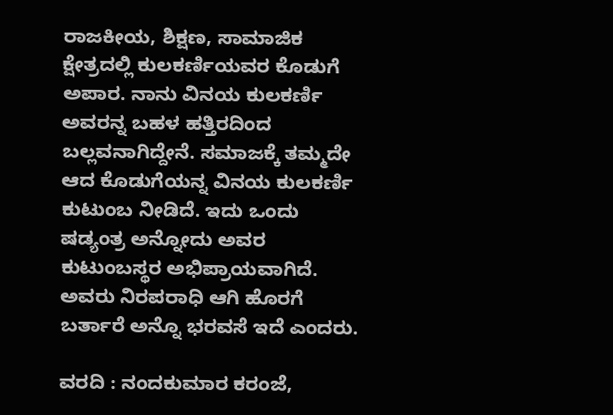ರಾಜಕೀಯ, ಶಿಕ್ಷಣ, ಸಾಮಾಜಿಕ ಕ್ಷೇತ್ರದಲ್ಲಿ ಕುಲಕರ್ಣಿಯವರ ಕೊಡುಗೆ ಅಪಾರ. ನಾನು ವಿನಯ ಕುಲಕರ್ಣಿ ಅವರನ್ನ ಬಹಳ ಹತ್ತಿರದಿಂದ ಬಲ್ಲವನಾಗಿದ್ದೇನೆ. ಸಮಾಜಕ್ಕೆ ತಮ್ಮದೇ ಆದ ಕೊಡುಗೆಯನ್ನ ವಿನಯ ಕುಲಕರ್ಣಿ ಕುಟುಂಬ ನೀಡಿದೆ. ಇದು ಒಂದು ಷಡ್ಯಂತ್ರ ಅನ್ನೋದು ಅವರ ಕುಟುಂಬಸ್ಥರ ಅಭಿಪ್ರಾಯವಾಗಿದೆ. ಅವರು ನಿರಪರಾಧಿ ಆಗಿ ಹೊರಗೆ ಬರ್ತಾರೆ ಅನ್ನೊ ಭರವಸೆ ಇದೆ ಎಂದರು.

ವರದಿ : ನಂದಕುಮಾರ ಕರಂಜೆ,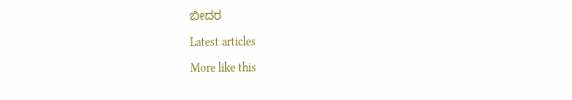ಬೀದರ

Latest articles

More like this